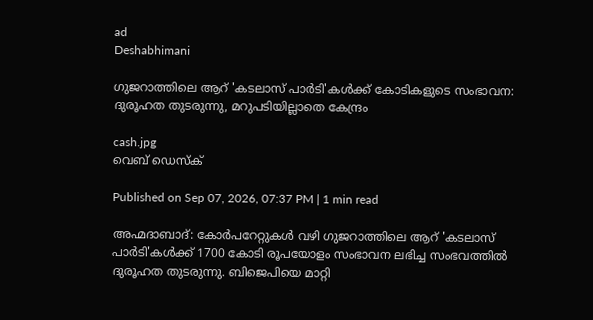ad
Deshabhimani

ഗുജറാത്തിലെ ആറ് 'കടലാസ് പാർടി'കൾക്ക് കോടികളുടെ സംഭാവന: ദുരൂഹത തുടരുന്നു, മറുപടിയില്ലാതെ കേന്ദ്രം

cash.jpg
വെബ് ഡെസ്ക്

Published on Sep 07, 2026, 07:37 PM | 1 min read

അഹ്മദാബാദ്: കോർ‌പറേറ്റുകൾ വഴി ഗുജറാത്തിലെ ആറ് 'കടലാസ് പാർടി'കൾക്ക് 1700 കോടി രൂപയോളം സംഭാവന ലഭിച്ച സംഭവത്തിൽ ദുരൂഹത തുടരുന്നു. ബിജെപിയെ മാറ്റി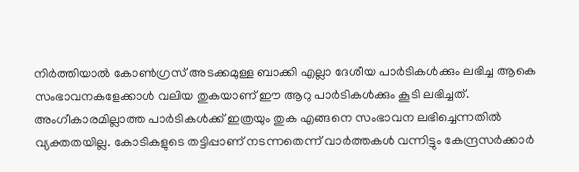നിർത്തിയാൽ കോൺഗ്രസ് അടക്കമുള്ള ബാക്കി എല്ലാ ദേശീയ പാർടികൾക്കും ലഭിച്ച ആകെ സംഭാവനകളേക്കാൾ വലിയ തുകയാണ് ഈ ആറു പാർടികൾക്കും കൂടി ലഭിച്ചത്. അംഗീകാരമില്ലാത്ത പാർടികൾക്ക് ഇത്രയും തുക എങ്ങനെ സംഭാവന ലഭിച്ചെന്നതിൽ വ്യക്തതയില്ല. കോടികളുടെ തട്ടിപ്പാണ് നടന്നതെന്ന് വാർത്തകൾ വന്നിട്ടും കേന്ദ്രസർക്കാർ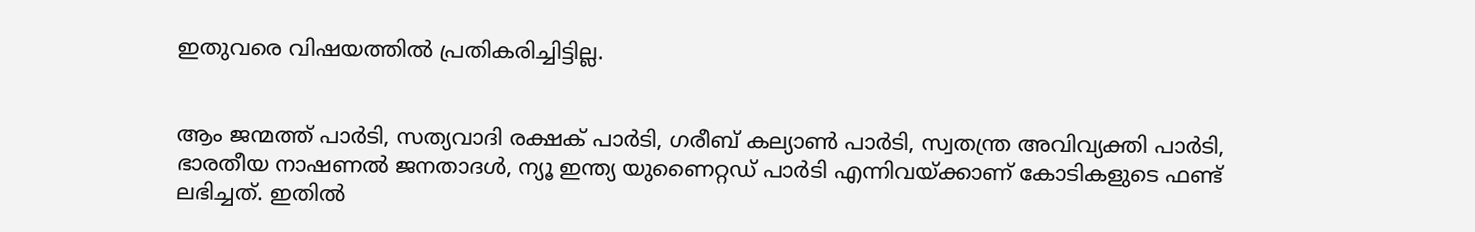ഇതുവരെ വിഷയത്തിൽ പ്രതികരിച്ചിട്ടില്ല.


ആം ജന്മത്ത് പാർടി, സത്യവാദി രക്ഷക് പാർടി, ഗരീബ് കല്യാൺ പാർടി, സ്വതന്ത്ര അവിവ്യക്തി പാർടി, ഭാരതീയ നാഷണൽ ജനതാദൾ, ന്യൂ ഇന്ത്യ യുണൈറ്റഡ് പാർടി എന്നിവയ്ക്കാണ് കോടികളുടെ ഫണ്ട് ലഭിച്ചത്. ഇതിൽ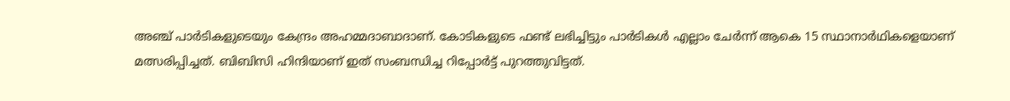അഞ്ച് പാർടികളുടെയും കേന്ദ്രം അഹമ്മദാബാദാണ്. കോടികളുടെ ഫണ്ട് ലഭിച്ചിട്ടും പാർടികൾ എല്ലാം ചേർന്ന് ആകെ 15 സ്ഥാനാർഥികളെയാണ് മത്സരിപ്പിച്ചത്. ബിബിസി ഹിന്ദിയാണ് ഇത് സംബന്ധിച്ച റിപ്പോർട്ട് പുറത്തുവിട്ടത്.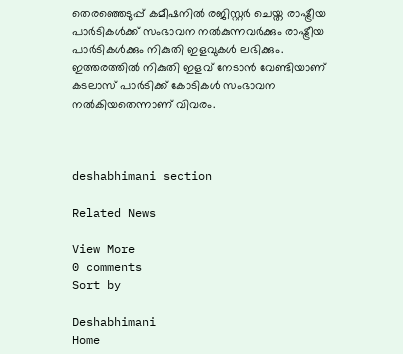തെരഞ്ഞെടുപ്പ് കമീഷനിൽ രജിസ്റ്റർ ചെയ്ത രാഷ്ട്രീയ പാർടികൾ‌ക്ക് സംഭാവന നൽകുന്നവർക്കും രാഷ്ട്രീയ പാർടികൾക്കും നികുതി ഇളവുകൾ ലഭിക്കും. ഇത്തരത്തിൽ നികുതി ഇളവ് നേടാൻ വേണ്ടിയാണ് കടലാസ് പാർടിക്ക് കോടികൾ സംഭാവന നല്‍കിയതെന്നാണ് വിവരം.



deshabhimani section

Related News

View More
0 comments
Sort by

Deshabhimani
Home